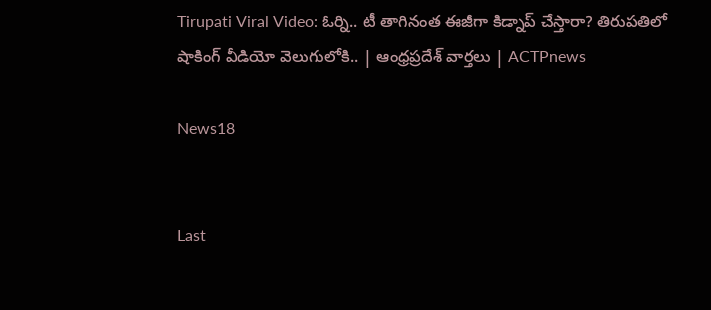Tirupati Viral Video: ఓర్ని.. టీ తాగినంత ఈజీగా కిడ్నాప్ చేస్తారా? తిరుపతిలో షాకింగ్ వీడియో వెలుగులోకి.. | ఆంధ్రప్రదేశ్ వార్తలు | ACTPnews

News18


Last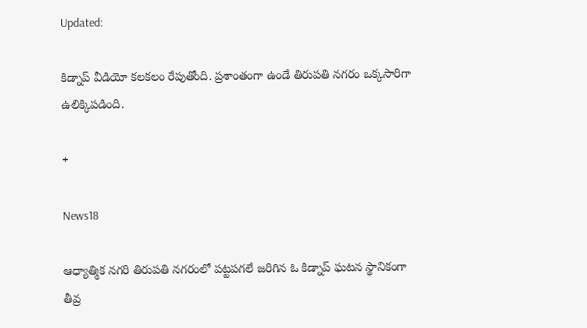Updated:

కిడ్నాప్ వీడియో కలకలం రేపుతోంది. ప్రశాంతంగా ఉండే తిరుపతి నగరం ఒక్కసారిగా ఉలిక్కిపడింది.

+

News18

ఆధ్యాత్మిక నగరి తిరుపతి నగరంలో పట్టపగలే జరిగిన ఓ కిడ్నాప్ ఘటన స్థానికంగా తీవ్ర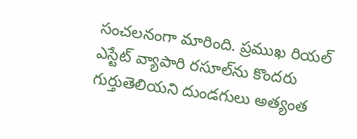సంచలనంగా మారింది. ప్రముఖ రియల్ ఎస్టేట్ వ్యాపారి రసూల్‌ను కొందరు గుర్తుతెలియని దుండగులు అత్యంత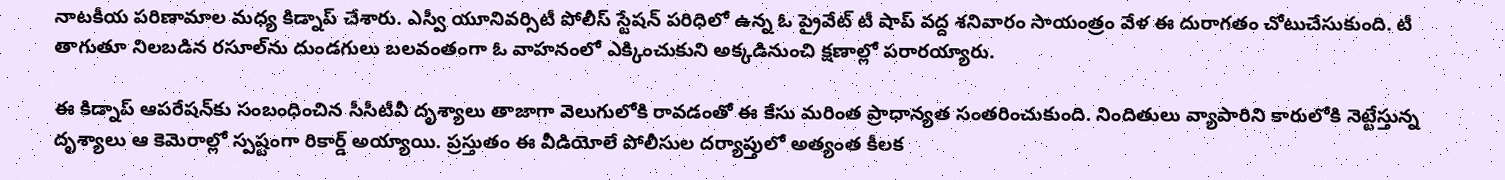నాటకీయ పరిణామాల మధ్య కిడ్నాప్ చేశారు. ఎస్వీ యూనివర్సిటీ పోలీస్ స్టేషన్ పరిధిలో ఉన్న ఓ ప్రైవేట్ టీ షాప్ వద్ద శనివారం సాయంత్రం వేళ ఈ దురాగతం చోటుచేసుకుంది. టీ తాగుతూ నిలబడిన రసూల్‌ను దుండగులు బలవంతంగా ఓ వాహనంలో ఎక్కించుకుని అక్కడినుంచి క్షణాల్లో పరారయ్యారు.

ఈ కిడ్నాప్ ఆపరేషన్‌కు సంబంధించిన సీసీటీవీ దృశ్యాలు తాజాగా వెలుగులోకి రావడంతో ఈ కేసు మరింత ప్రాధాన్యత సంతరించుకుంది. నిందితులు వ్యాపారిని కారులోకి నెట్టేస్తున్న దృశ్యాలు ఆ కెమెరాల్లో స్పష్టంగా రికార్డ్ అయ్యాయి. ప్రస్తుతం ఈ వీడియోలే పోలీసుల దర్యాప్తులో అత్యంత కీలక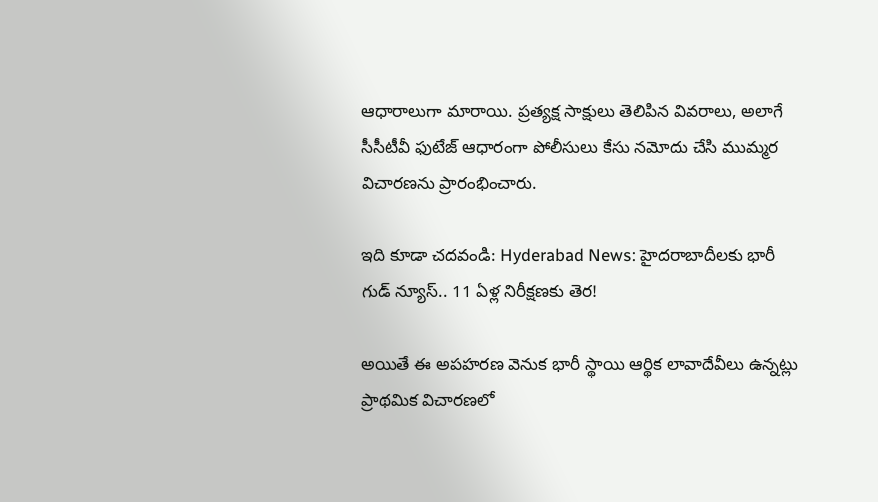ఆధారాలుగా మారాయి. ప్రత్యక్ష సాక్షులు తెలిపిన వివరాలు, అలాగే సీసీటీవీ ఫుటేజ్ ఆధారంగా పోలీసులు కేసు నమోదు చేసి ముమ్మర విచారణను ప్రారంభించారు.

ఇది కూడా చదవండి: Hyderabad News: హైదరాబాదీలకు భారీ గుడ్ న్యూస్.. 11 ఏళ్ల నిరీక్షణకు తెర!

అయితే ఈ అపహరణ వెనుక భారీ స్థాయి ఆర్థిక లావాదేవీలు ఉన్నట్లు ప్రాథమిక విచారణలో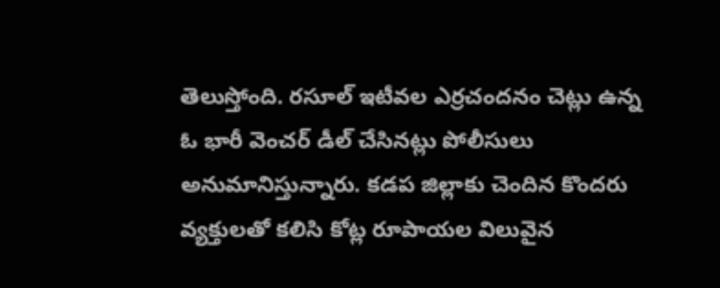తెలుస్తోంది. రసూల్ ఇటీవల ఎర్రచందనం చెట్లు ఉన్న ఓ భారీ వెంచర్ డీల్ చేసినట్లు పోలీసులు అనుమానిస్తున్నారు. కడప జిల్లాకు చెందిన కొందరు వ్యక్తులతో కలిసి కోట్ల రూపాయల విలువైన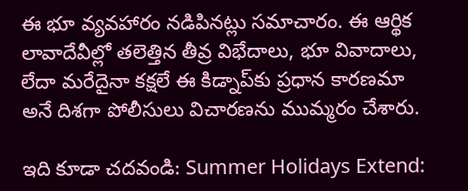ఈ భూ వ్యవహారం నడిపినట్లు సమాచారం. ఈ ఆర్థిక లావాదేవీల్లో తలెత్తిన తీవ్ర విభేదాలు, భూ వివాదాలు, లేదా మరేదైనా కక్షలే ఈ కిడ్నాప్‌కు ప్రధాన కారణమా అనే దిశగా పోలీసులు విచారణను ముమ్మరం చేశారు.

ఇది కూడా చదవండి: Summer Holidays Extend: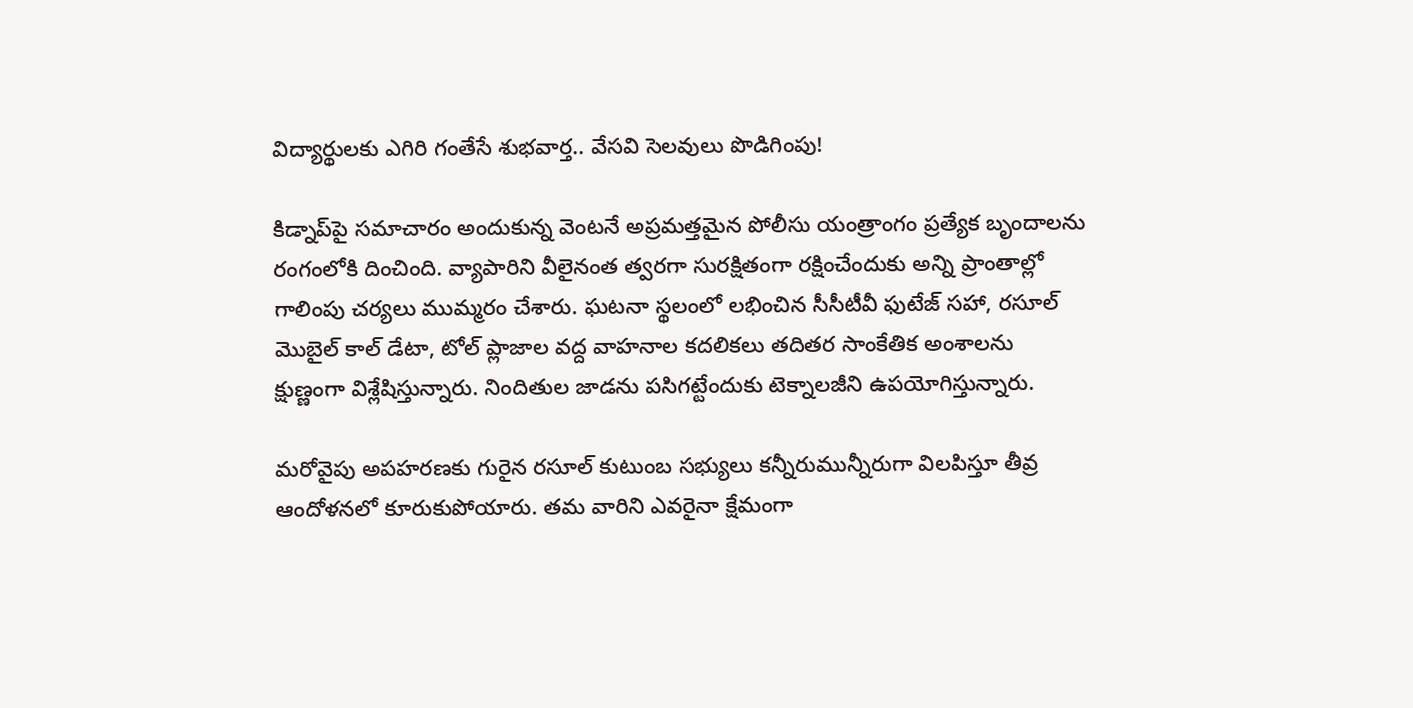విద్యార్థులకు ఎగిరి గంతేసే శుభవార్త.. వేసవి సెలవులు పొడిగింపు!

కిడ్నాప్‌పై సమాచారం అందుకున్న వెంటనే అప్రమత్తమైన పోలీసు యంత్రాంగం ప్రత్యేక బృందాలను రంగంలోకి దించింది. వ్యాపారిని వీలైనంత త్వరగా సురక్షితంగా రక్షించేందుకు అన్ని ప్రాంతాల్లో గాలింపు చర్యలు ముమ్మరం చేశారు. ఘటనా స్థలంలో లభించిన సీసీటీవీ ఫుటేజ్ సహా, రసూల్ మొబైల్ కాల్ డేటా, టోల్ ప్లాజాల వద్ద వాహనాల కదలికలు తదితర సాంకేతిక అంశాలను క్షుణ్ణంగా విశ్లేషిస్తున్నారు. నిందితుల జాడను పసిగట్టేందుకు టెక్నాలజీని ఉపయోగిస్తున్నారు.

మరోవైపు అపహరణకు గురైన రసూల్ కుటుంబ సభ్యులు కన్నీరుమున్నీరుగా విలపిస్తూ తీవ్ర ఆందోళనలో కూరుకుపోయారు. తమ వారిని ఎవరైనా క్షేమంగా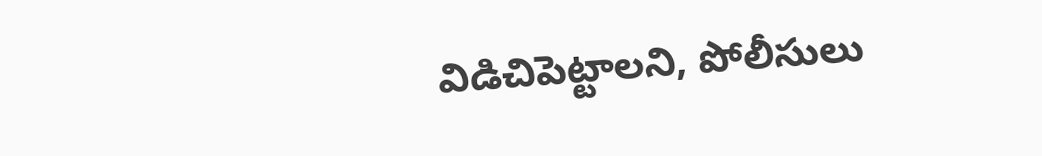విడిచిపెట్టాలని, పోలీసులు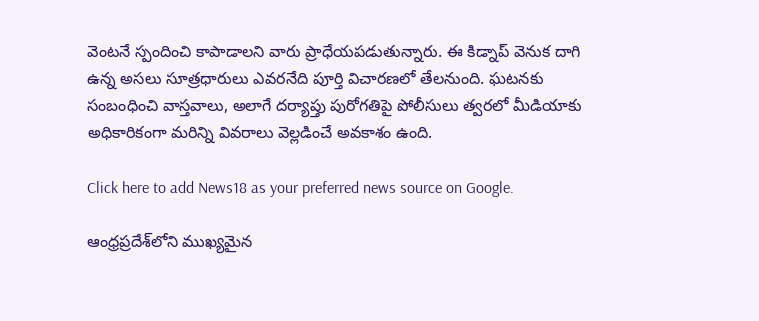వెంటనే స్పందించి కాపాడాలని వారు ప్రాధేయపడుతున్నారు. ఈ కిడ్నాప్ వెనుక దాగి ఉన్న అసలు సూత్రధారులు ఎవరనేది పూర్తి విచారణలో తేలనుంది. ఘటనకు సంబంధించి వాస్తవాలు, అలాగే దర్యాప్తు పురోగతిపై పోలీసులు త్వరలో మీడియాకు అధికారికంగా మరిన్ని వివరాలు వెల్లడించే అవకాశం ఉంది.

Click here to add News18 as your preferred news source on Google.

ఆంధ్రప్రదేశ్‌లోని ముఖ్యమైన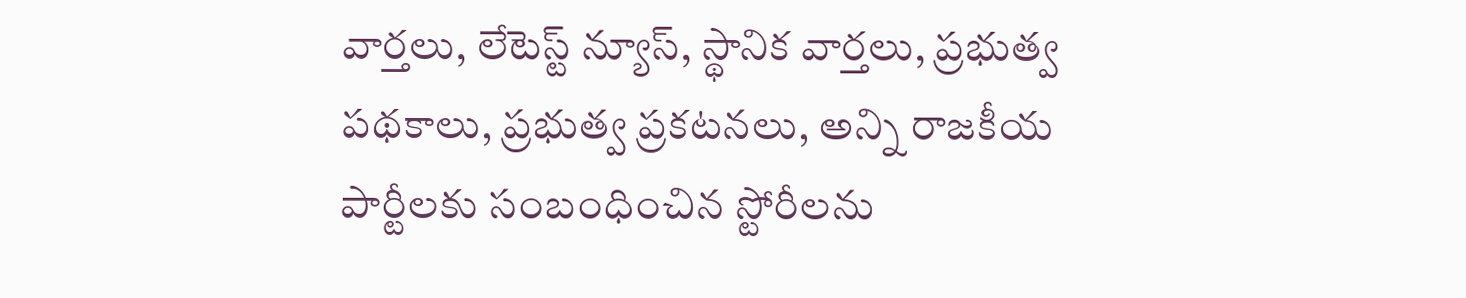వార్తలు, లేటెస్ట్ న్యూస్, స్థానిక వార్తలు, ప్రభుత్వ పథకాలు, ప్రభుత్వ ప్రకటనలు, అన్ని రాజకీయ పార్టీలకు సంబంధించిన స్టోరీలను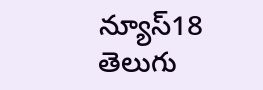న్యూస్18 తెలుగు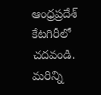ఆంధ్రప్రదేశ్ కేటగిరీలో చదవండి. మరిన్ని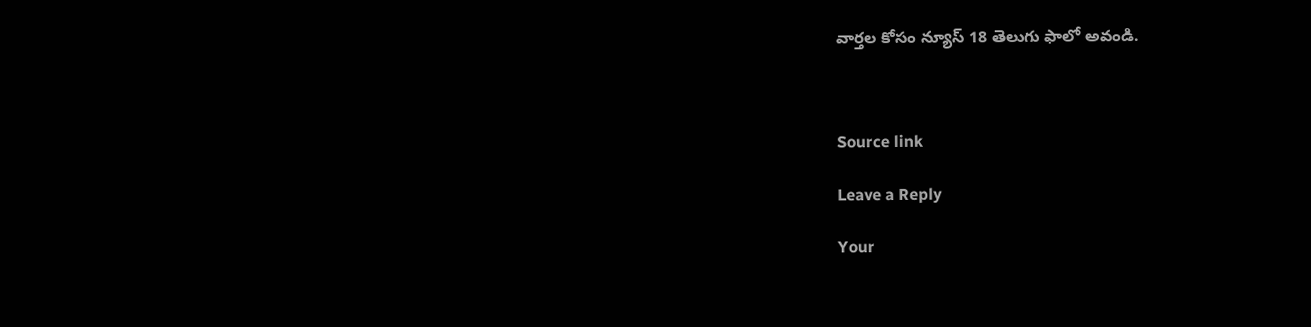వార్తల కోసం న్యూస్ 18 తెలుగు ఫాలో అవండి.



Source link

Leave a Reply

Your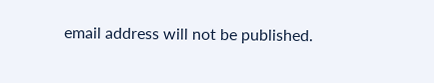email address will not be published.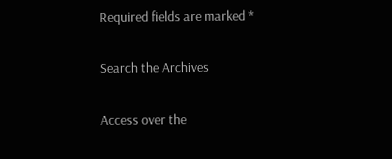Required fields are marked *

Search the Archives

Access over the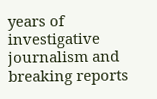years of investigative journalism and breaking reports